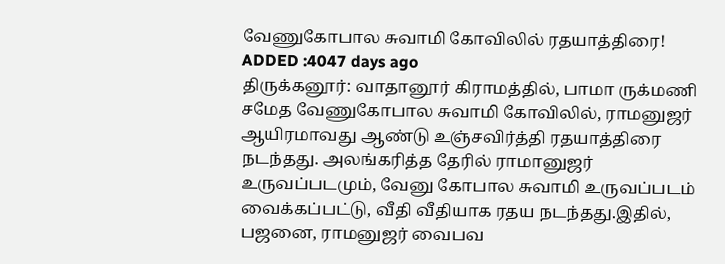வேணுகோபால சுவாமி கோவிலில் ரதயாத்திரை!
ADDED :4047 days ago
திருக்கனூர்: வாதானூர் கிராமத்தில், பாமா ருக்மணி சமேத வேணுகோபால சுவாமி கோவிலில், ராமனுஜர் ஆயிரமாவது ஆண்டு உஞ்சவிர்த்தி ரதயாத்திரை நடந்தது. அலங்கரித்த தேரில் ராமானுஜர் உருவப்படமும், வேனு கோபால சுவாமி உருவப்படம் வைக்கப்பட்டு, வீதி வீதியாக ரதய நடந்தது.இதில், பஜனை, ராமனுஜர் வைபவ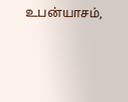உபன்யாசம்,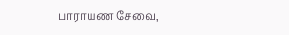பாராயண சேவை,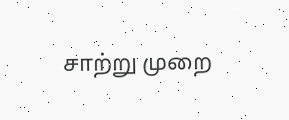சாற்று முறை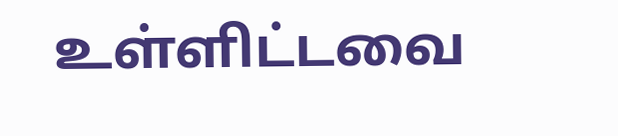உள்ளிட்டவை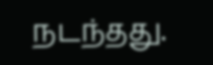நடந்தது.